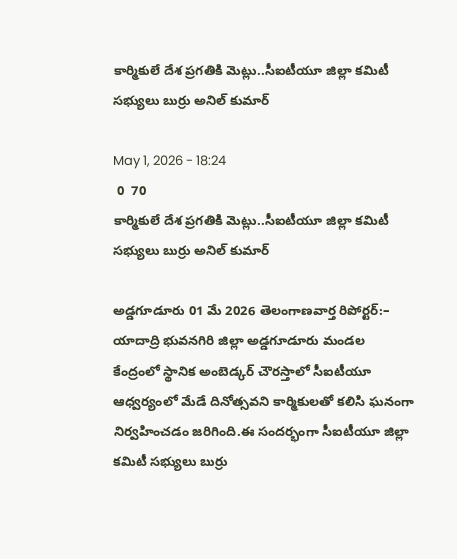కార్మికులే దేశ ప్రగతికి మెట్లు..సీఐటీయూ జిల్లా కమిటీ సభ్యులు బుర్రు అనిల్ కుమార్

May 1, 2026 - 18:24
 0  70
కార్మికులే దేశ ప్రగతికి మెట్లు..సీఐటీయూ జిల్లా కమిటీ సభ్యులు బుర్రు అనిల్ కుమార్

అడ్డగూడూరు 01 మే 2026 తెలంగాణవార్త రిపోర్టర్:– యాదాద్రి భువనగిరి జిల్లా అడ్డగూడూరు మండల కేంద్రంలో స్థానిక అంబెడ్కర్ చౌరస్తాలో సీఐటీయూ ఆధ్వర్యంలో మేడే దినోత్సవని కార్మికులతో కలిసి ఘనంగా నిర్వహించడం జరిగింది.ఈ సందర్భంగా సీఐటీయూ జిల్లా కమిటీ సభ్యులు బుర్రు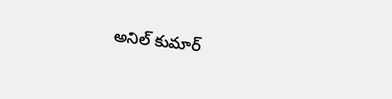అనిల్ కుమార్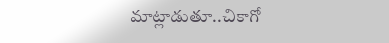మాట్లాడుతూ..చికాగో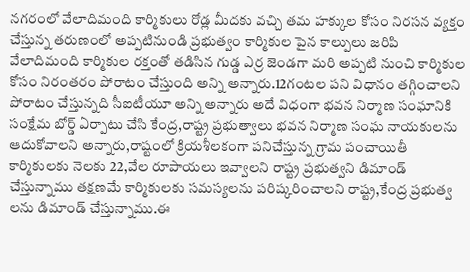నగరంలో వేలాదిమంది కార్మికులు రోడ్ల మీదకు వచ్చి తమ హక్కుల కోసం నిరసన వ్యక్తం చేస్తున్న తరుణంలో అప్పటినుండి ప్రభుత్వం కార్మికుల పైన కాల్పులు జరిపి వేలాదిమంది కార్మికుల రక్తంతో తడిసిన గుడ్డ ఎర్ర జెండగా మరి అప్పటి నుంచి కార్మికుల కోసం నిరంతరం పోరాటం చేస్తుంది అన్ని అన్నారు.12గంటల పని విధానం తగ్గించాలని పోరాటం చేస్తున్నది సీఐటీయూ అన్ని అన్నారు అదే విధంగా భవన నిర్మాణ సంఘానికి సంక్షేమ బోర్డ్ ఏర్పాటు చేసి కేంద్ర,రాష్ట్ర ప్రభుత్వాలు భవన నిర్మాణ సంఘ నాయకులను ఆదుకోవాలని అన్నారు,రాష్టంలో క్రియశీలకంగా పనిచేస్తున్న గ్రామ పంచాయితీ కార్మికులకు నెలకు 22,వేల రూపాయలు ఇవ్వాలని రాష్ట్ర ప్రభుత్వని డిమాండ్ చేస్తున్నాము తక్షణమే కార్మికులకు సమస్యలను పరిష్కరించాలని రాష్ట్ర,కేంద్ర ప్రభుత్వ లను డిమాండ్ చేస్తున్నాము.ఈ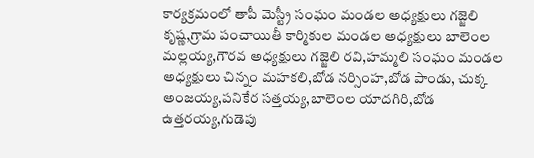కార్యక్రమంలో తాపీ మెస్ట్రీ సంఘం మండల అధ్యక్షులు గజ్జెలి కృష్ణ,గ్రామ పంచాయితీ కార్మికుల మండల అధ్యక్షులు బాలెంల మల్లయ్య,గౌరవ అధ్యక్షులు గజ్జెలి రవి,హమ్మలి సంఘం మండల అధ్యక్షులు చిన్నం మహకలి,బోడ నర్సింహ,బోడ పాండు, చుక్క అంజయ్య,పనికేర సత్తయ్య,బాలెంల యాదగిరి,బోడ ఉత్తరయ్య,గుడెపు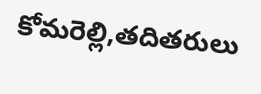కోమరెల్లి,తదితరులు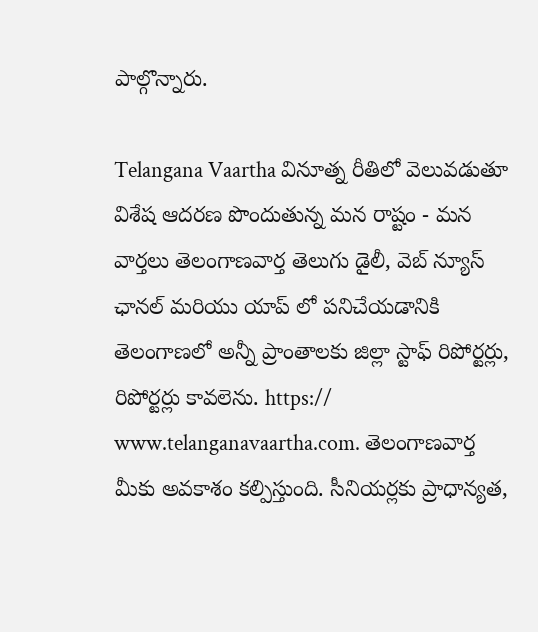పాల్గొన్నారు.

Telangana Vaartha వినూత్న రీతిలో వెలువడుతూ విశేష ఆదరణ పొందుతున్న మన రాష్టం - మన వార్తలు తెలంగాణవార్త తెలుగు డైలీ, వెబ్ న్యూస్ ఛానల్ మరియు యాప్ లో పనిచేయడానికి తెలంగాణలో అన్నీ ప్రాంతాలకు జిల్లా స్టాఫ్ రిపోర్టర్లు, రిపోర్టర్లు కావలెను. https:// www.telanganavaartha.com. తెలంగాణవార్త మీకు అవకాశం కల్పిస్తుంది. సీనియర్లకు ప్రాధాన్యత,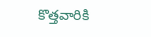కొత్తవారికి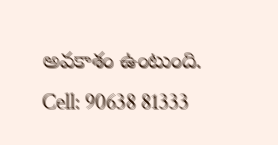అవకాశం ఉంటుంది. Cell: 90638 81333